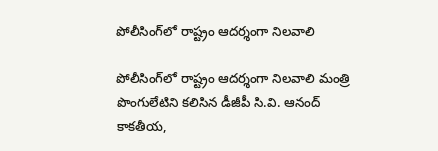పోలీసింగ్‌లో రాష్ట్రం ఆదర్శంగా నిలవాలి

పోలీసింగ్‌లో రాష్ట్రం ఆదర్శంగా నిలవాలి మంత్రి పొంగులేటిని కలిసిన డీజీపీ సి.వి. ఆనంద్‌ కాక‌తీయ‌,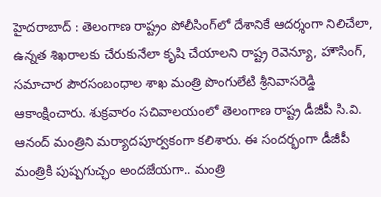హైదరాబాద్ : తెలంగాణ రాష్ట్రం పోలీసింగ్‌లో దేశానికే ఆదర్శంగా నిలిచేలా, ఉన్నత శిఖరాలకు చేరుకునేలా కృషి చేయాలని రాష్ట్ర రెవెన్యూ, హౌసింగ్‌, సమాచార పౌరసంబంధాల శాఖ మంత్రి పొంగులేటి శ్రీనివాసరెడ్డి ఆకాంక్షించారు. శుక్రవారం సచివాలయంలో తెలంగాణ రాష్ట్ర డీజీపీ సి.వి. ఆనంద్‌ మంత్రిని మర్యాదపూర్వకంగా కలిశారు. ఈ సందర్భంగా డీజీపీ మంత్రికి పుష్పగుచ్ఛం అందజేయగా.. మంత్రి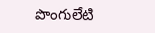పొంగులేటి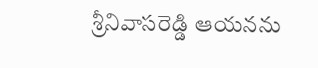శ్రీనివాసరెడ్డి ఆయనను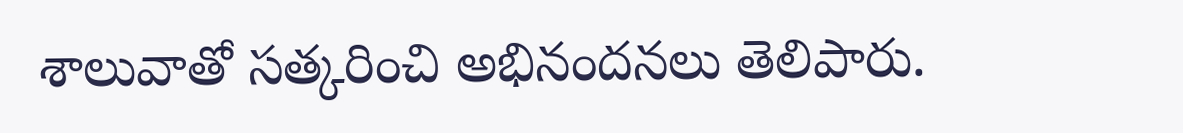శాలువాతో సత్కరించి అభినందనలు తెలిపారు.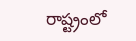రాష్ట్రంలో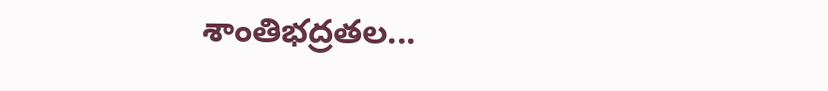శాంతిభద్రతల...